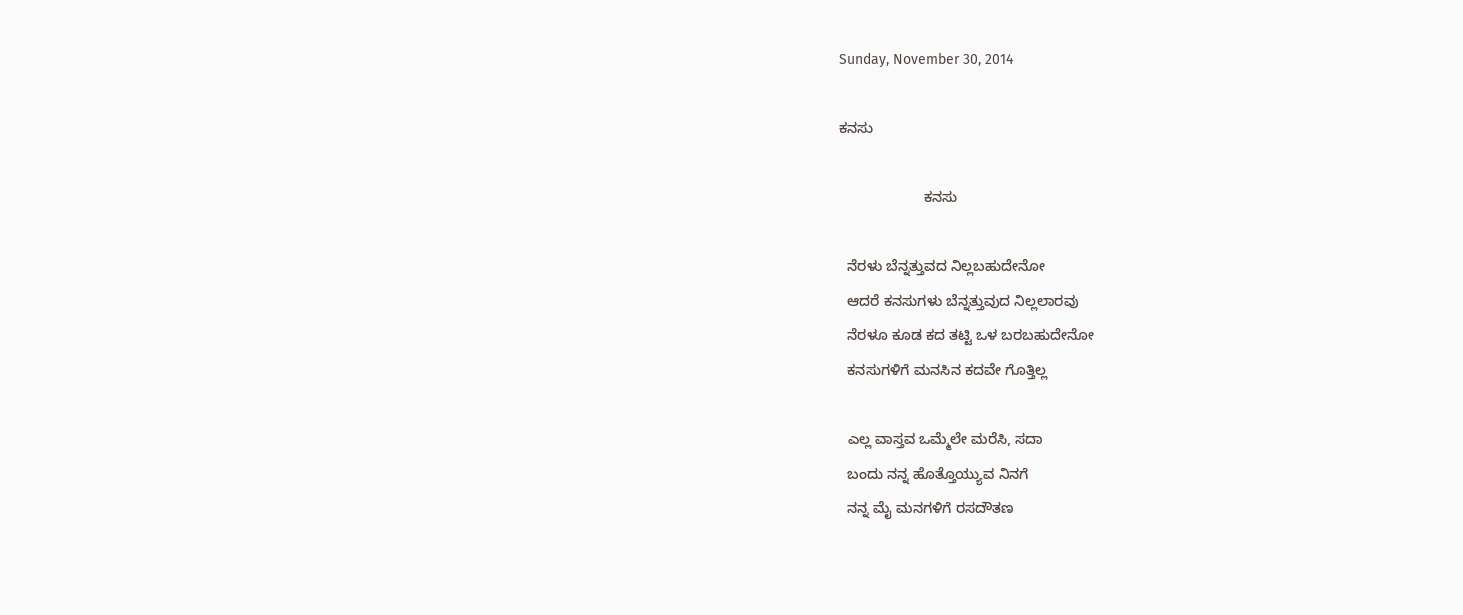Sunday, November 30, 2014

ಕನಸು

                     ಕನಸು

  ನೆರಳು ಬೆನ್ನತ್ತುವದ ನಿಲ್ಲಬಹುದೇನೋ
  ಆದರೆ ಕನಸುಗಳು ಬೆನ್ನತ್ತುವುದ ನಿಲ್ಲಲಾರವು
  ನೆರಳೂ ಕೂಡ ಕದ ತಟ್ಟಿ ಒಳ ಬರಬಹುದೇನೋ
  ಕನಸುಗಳಿಗೆ ಮನಸಿನ ಕದವೇ ಗೊತ್ತಿಲ್ಲ

  ಎಲ್ಲ ವಾಸ್ತವ ಒಮ್ಮೆಲೇ ಮರೆಸಿ, ಸದಾ
  ಬಂದು ನನ್ನ ಹೊತ್ತೊಯ್ಯುವ ನಿನಗೆ
  ನನ್ನ ಮೈ ಮನಗಳಿಗೆ ರಸದೌತಣ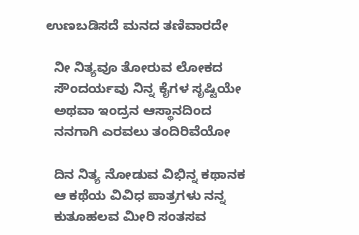ಉಣಬಡಿಸದೆ ಮನದ ತಣಿವಾರದೇ

  ನೀ ನಿತ್ಯವೂ ತೋರುವ ಲೋಕದ
  ಸೌಂದರ್ಯವು ನಿನ್ನ ಕೈಗಳ ಸೃಷ್ಟಿಯೇ
  ಅಥವಾ ಇಂದ್ರನ ಆಸ್ಥಾನದಿಂದ
  ನನಗಾಗಿ ಎರವಲು ತಂದಿರಿವೆಯೋ

  ದಿನ ನಿತ್ಯ ನೋಡುವ ವಿಭಿನ್ನ ಕಥಾನಕ
  ಆ ಕಥೆಯ ವಿವಿಧ ಪಾತ್ರಗಳು ನನ್ನ
  ಕುತೂಹಲವ ಮೀರಿ ಸಂತಸವ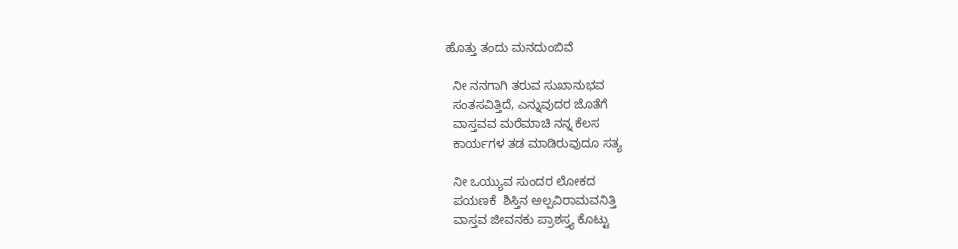ಹೊತ್ತು ತಂದು ಮನದುಂಬಿವೆ

  ನೀ ನನಗಾಗಿ ತರುವ ಸುಖಾನುಭವ
  ಸಂತಸವಿತ್ತಿದೆ, ಎನ್ನುವುದರ ಜೊತೆಗೆ
  ವಾಸ್ತವವ ಮರೆಮಾಚಿ ನನ್ನ ಕೆಲಸ
  ಕಾರ್ಯಗಳ ತಡ ಮಾಡಿರುವುದೂ ಸತ್ಯ

  ನೀ ಒಯ್ಯುವ ಸುಂದರ ಲೋಕದ
  ಪಯಣಕೆ  ಶಿಸ್ತಿನ ಅಲ್ಪವಿರಾಮವನಿತ್ತಿ
  ವಾಸ್ತವ ಜೀವನಕು ಪ್ರಾಶಸ್ತ್ಯ ಕೊಟ್ಟು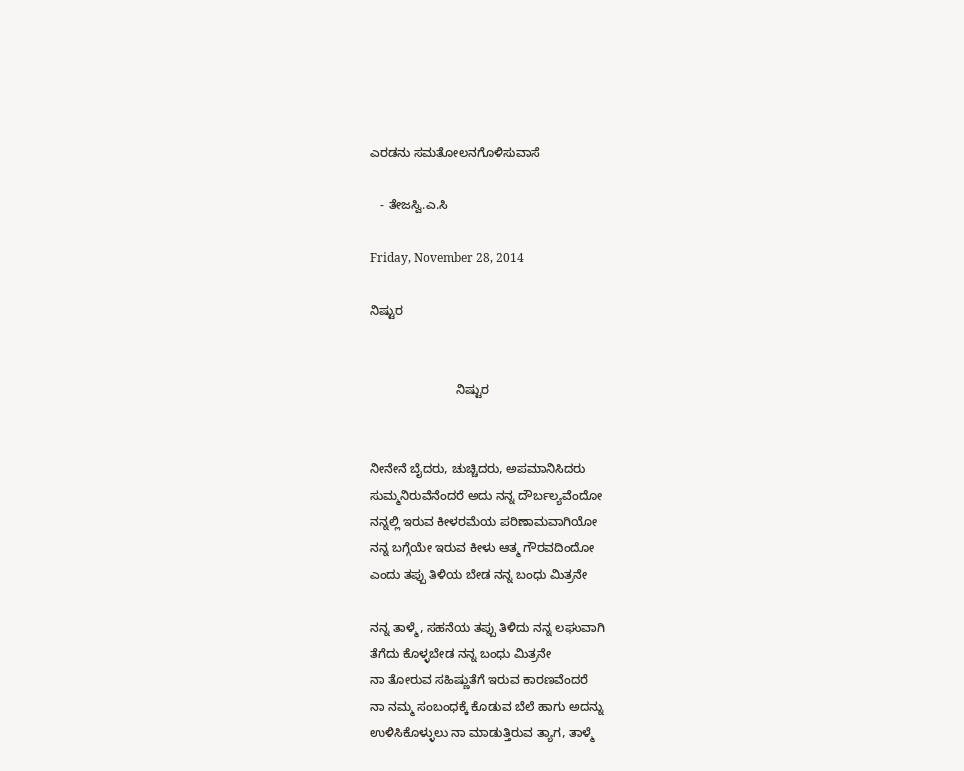ಎರಡನು ಸಮತೋಲನಗೊಳಿಸುವಾಸೆ

   - ತೇಜಸ್ವಿ.ಎ.ಸಿ

Friday, November 28, 2014

ನಿಷ್ಟುರ


                         ನಿಷ್ಟುರ


ನೀನೇನೆ ಬೈದರು, ಚುಚ್ಚಿದರು, ಅಪಮಾನಿಸಿದರು
ಸುಮ್ಮನಿರುವೆನೆಂದರೆ ಅದು ನನ್ನ ದೌರ್ಬಲ್ಯವೆಂದೋ
ನನ್ನಲ್ಲಿ ಇರುವ ಕೀಳರಮೆಯ ಪರಿಣಾಮವಾಗಿಯೋ
ನನ್ನ ಬಗ್ಗೆಯೇ ಇರುವ ಕೀಳು ಆತ್ಮ ಗೌರವದಿಂದೋ
ಎಂದು ತಪ್ಪು ತಿಳಿಯ ಬೇಡ ನನ್ನ ಬಂಧು ಮಿತ್ರನೇ

ನನ್ನ ತಾಳ್ಮೆ, ಸಹನೆಯ ತಪ್ಪು ತಿಳಿದು ನನ್ನ ಲಘುವಾಗಿ
ತೆಗೆದು ಕೊಳ್ಳಬೇಡ ನನ್ನ ಬಂಧು ಮಿತ್ರನೇ
ನಾ ತೋರುವ ಸಹಿಷ್ಣುತೆಗೆ ಇರುವ ಕಾರಣವೆಂದರೆ
ನಾ ನಮ್ಮ ಸಂಬಂಧಕ್ಕೆ ಕೊಡುವ ಬೆಲೆ ಹಾಗು ಅದನ್ನು
ಉಳಿಸಿಕೊಳ್ಳುಲು ನಾ ಮಾಡುತ್ತಿರುವ ತ್ಯಾಗ, ತಾಳ್ಮೆ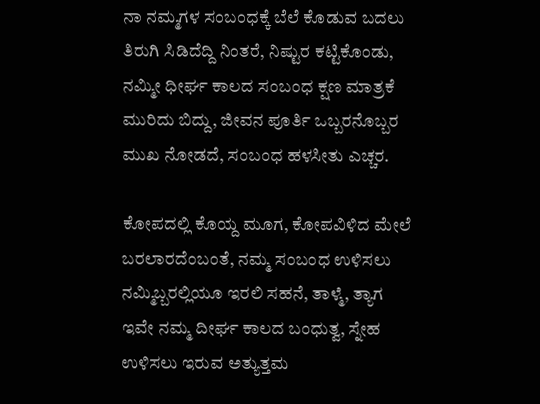ನಾ ನಮ್ಮಗಳ ಸಂಬಂಧಕ್ಕೆ ಬೆಲೆ ಕೊಡುವ ಬದಲು
ತಿರುಗಿ ಸಿಡಿದೆದ್ದಿ ನಿಂತರೆ, ನಿಷ್ಟುರ ಕಟ್ಟಿಕೊಂಡು,
ನಮ್ಮೀ ಧೀರ್ಘ ಕಾಲದ ಸಂಬಂಧ ಕ್ಷಣ ಮಾತ್ರಕೆ
ಮುರಿದು ಬಿದ್ದು, ಜೀವನ ಪೂರ್ತಿ ಒಬ್ಬರನೊಬ್ಬರ
ಮುಖ ನೋಡದೆ, ಸಂಬಂಧ ಹಳಸೀತು ಎಚ್ಚರ.

ಕೋಪದಲ್ಲಿ ಕೊಯ್ದ ಮೂಗ, ಕೋಪವಿಳಿದ ಮೇಲೆ
ಬರಲಾರದೆಂಬಂತೆ, ನಮ್ಮ ಸಂಬಂಧ ಉಳಿಸಲು
ನಮ್ಮಿಬ್ಬರಲ್ಲಿಯೂ ಇರಲಿ ಸಹನೆ, ತಾಳ್ಮೆ, ತ್ಯಾಗ
ಇವೇ ನಮ್ಮ ದೀರ್ಘ ಕಾಲದ ಬಂಧುತ್ವ, ಸ್ನೇಹ
ಉಳಿಸಲು ಇರುವ ಅತ್ಯುತ್ತಮ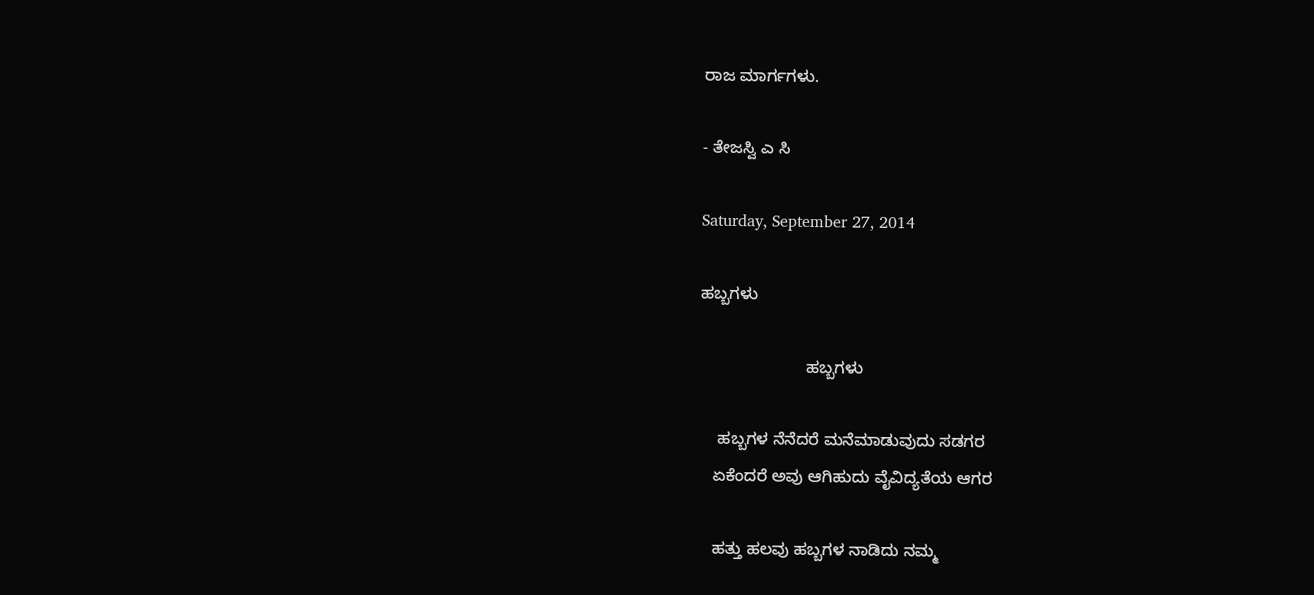ರಾಜ ಮಾರ್ಗಗಳು.

- ತೇಜಸ್ವಿ ಎ ಸಿ

Saturday, September 27, 2014

ಹಬ್ಬಗಳು

                       ಹಬ್ಬಗಳು

    ಹಬ್ಬಗಳ ನೆನೆದರೆ ಮನೆಮಾಡುವುದು ಸಡಗರ
   ಏಕೆಂದರೆ ಅವು ಆಗಿಹುದು ವೈವಿದ್ಯತೆಯ ಆಗರ

   ಹತ್ತು ಹಲವು ಹಬ್ಬಗಳ ನಾಡಿದು ನಮ್ಮ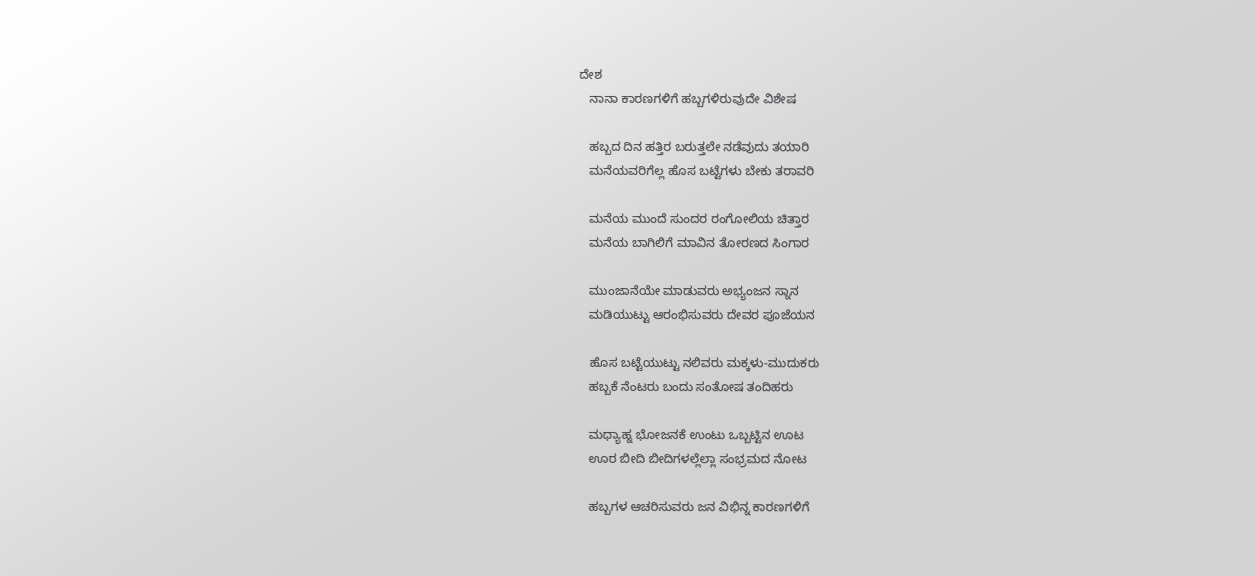ದೇಶ
   ನಾನಾ ಕಾರಣಗಳಿಗೆ ಹಬ್ಬಗಳಿರುವುದೇ ವಿಶೇಷ

   ಹಬ್ಬದ ದಿನ ಹತ್ತಿರ ಬರುತ್ತಲೇ ನಡೆವುದು ತಯಾರಿ
   ಮನೆಯವರಿಗೆಲ್ಲ ಹೊಸ ಬಟ್ಟೆಗಳು ಬೇಕು ತರಾವರಿ

   ಮನೆಯ ಮುಂದೆ ಸುಂದರ ರಂಗೋಲಿಯ ಚಿತ್ತಾರ
   ಮನೆಯ ಬಾಗಿಲಿಗೆ ಮಾವಿನ ತೋರಣದ ಸಿಂಗಾರ

   ಮುಂಜಾನೆಯೇ ಮಾಡುವರು ಅಭ್ಯಂಜನ ಸ್ನಾನ
   ಮಡಿಯುಟ್ಟು ಆರಂಭಿಸುವರು ದೇವರ ಪೂಜೆಯನ

   ಹೊಸ ಬಟ್ಟೆಯುಟ್ಟು ನಲಿವರು ಮಕ್ಕಳು-ಮುದುಕರು
   ಹಬ್ಬಕೆ ನೆಂಟರು ಬಂದು ಸಂತೋಷ ತಂದಿಹರು

   ಮಧ್ಯಾಹ್ನ ಭೋಜನಕೆ ಉಂಟು ಒಬ್ಬಟ್ಟಿನ ಊಟ
   ಊರ ಬೀದಿ ಬೀದಿಗಳಲ್ಲೆಲ್ಲಾ ಸಂಭ್ರಮದ ನೋಟ

   ಹಬ್ಬಗಳ ಆಚರಿಸುವರು ಜನ ವಿಭಿನ್ನ ಕಾರಣಗಳಿಗೆ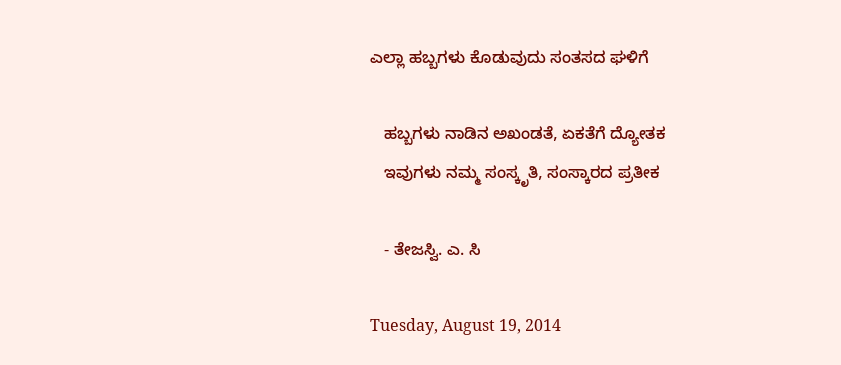ಎಲ್ಲಾ ಹಬ್ಬಗಳು ಕೊಡುವುದು ಸಂತಸದ ಘಳಿಗೆ

   ಹಬ್ಬಗಳು ನಾಡಿನ ಅಖಂಡತೆ, ಏಕತೆಗೆ ದ್ಯೋತಕ
   ಇವುಗಳು ನಮ್ಮ ಸಂಸ್ಕೃತಿ, ಸಂಸ್ಕಾರದ ಪ್ರತೀಕ

   - ತೇಜಸ್ವಿ. ಎ. ಸಿ

Tuesday, August 19, 2014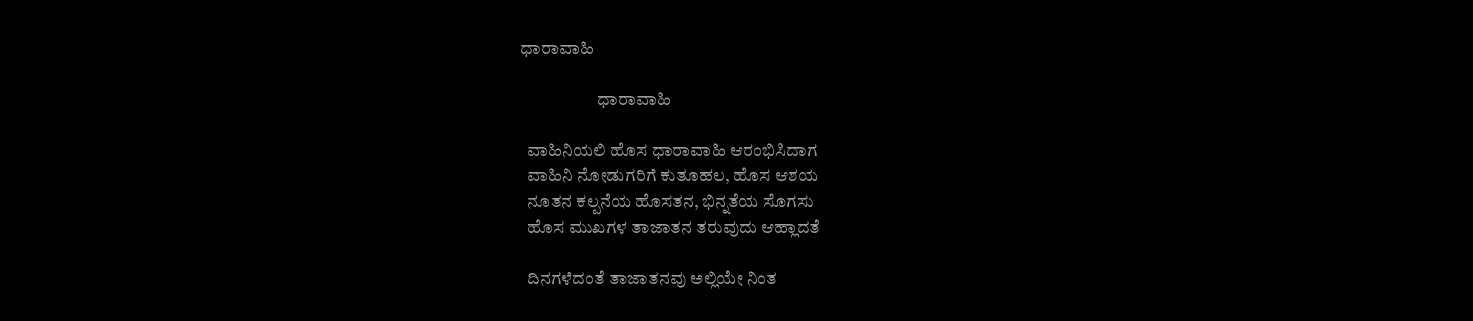ಧಾರಾವಾಹಿ

                      ಧಾರಾವಾಹಿ

  ವಾಹಿನಿಯಲಿ ಹೊಸ ಧಾರಾವಾಹಿ ಆರಂಭಿಸಿದಾಗ
  ವಾಹಿನಿ ನೋಡುಗರಿಗೆ ಕುತೂಹಲ, ಹೊಸ ಆಶಯ
  ನೂತನ ಕಲ್ಪನೆಯ ಹೊಸತನ, ಭಿನ್ನತೆಯ ಸೊಗಸು
  ಹೊಸ ಮುಖಗಳ ತಾಜಾತನ ತರುವುದು ಆಹ್ಲಾದತೆ

  ದಿನಗಳೆದಂತೆ ತಾಜಾತನವು ಅಲ್ಲಿಯೇ ನಿಂತ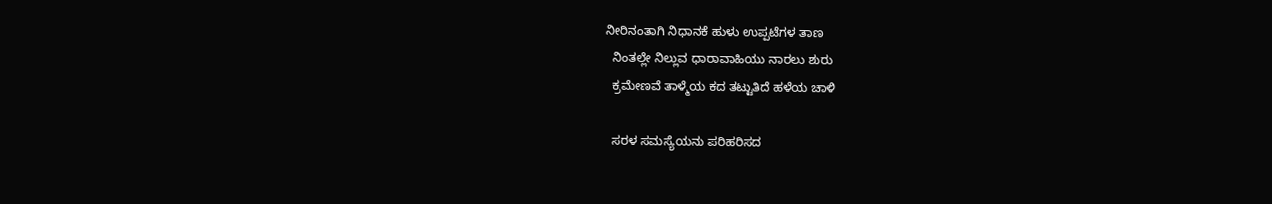ನೀರಿನಂತಾಗಿ ನಿಧಾನಕೆ ಹುಳು ಉಪ್ಪಟೆಗಳ ತಾಣ
  ನಿಂತಲ್ಲೇ ನಿಲ್ಲುವ ಧಾರಾವಾಹಿಯು ನಾರಲು ಶುರು
  ಕ್ರಮೇಣವೆ ತಾಳ್ಮೆಯ ಕದ ತಟ್ಟುತಿದೆ ಹಳೆಯ ಚಾಳಿ

  ಸರಳ ಸಮಸ್ಯೆಯನು ಪರಿಹರಿಸದ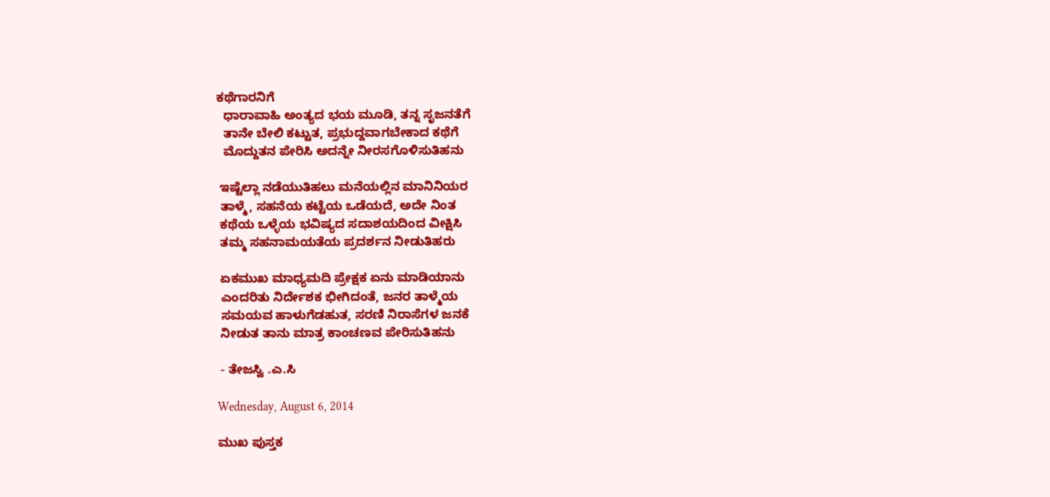ಕಥೆಗಾರನಿಗೆ
  ಧಾರಾವಾಹಿ ಅಂತ್ಯದ ಭಯ ಮೂಡಿ, ತನ್ನ ಸೃಜನತೆಗೆ
  ತಾನೇ ಬೇಲಿ ಕಟ್ಟುತ, ಪ್ರಭುದ್ದವಾಗಬೇಕಾದ ಕಥೆಗೆ
  ಮೊದ್ದುತನ ಪೇರಿಸಿ ಅದನ್ನೇ ನೀರಸಗೊಳಿಸುತಿಹನು

 ಇಷ್ಟೆಲ್ಲಾ ನಡೆಯುತಿಹಲು ಮನೆಯಲ್ಲಿನ ಮಾನಿನಿಯರ
 ತಾಳ್ಮೆ, ಸಹನೆಯ ಕಟ್ಟೆಯ ಒಡೆಯದೆ, ಅದೇ ನಿಂತ
 ಕಥೆಯ ಒಳ್ಳೆಯ ಭವಿಷ್ಯದ ಸದಾಶಯದಿಂದ ವೀಕ್ಷಿಸಿ
 ತಮ್ಮ ಸಹನಾಮಯತೆಯ ಪ್ರದರ್ಶನ ನೀಡುತಿಹರು

 ಏಕಮುಖ ಮಾಧ್ಯಮದಿ ಪ್ರೇಕ್ಷಕ ಏನು ಮಾಡಿಯಾನು
 ಎಂದರಿತು ನಿರ್ದೇಶಕ ಭೀಗಿದಂತೆ, ಜನರ ತಾಳ್ಮೆಯ
 ಸಮಯವ ಹಾಳುಗೆಡಹುತ, ಸರಣಿ ನಿರಾಸೆಗಳ ಜನಕೆ
 ನೀಡುತ ತಾನು ಮಾತ್ರ ಕಾಂಚಣವ ಪೇರಿಸುತಿಹನು

 - ತೇಜಸ್ವಿ .ಎ.ಸಿ

Wednesday, August 6, 2014

ಮುಖ ಪುಸ್ತಕ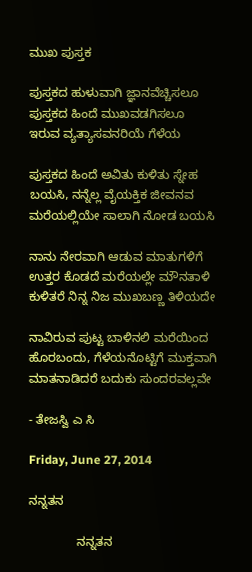ಮುಖ ಪುಸ್ತಕ

ಪುಸ್ತಕದ ಹುಳುವಾಗಿ ಜ್ಞಾನವೆಚ್ಚಿಸಲೂ
ಪುಸ್ತಕದ ಹಿಂದೆ ಮುಖವಡಗಿಸಲೂ
ಇರುವ ವ್ಯತ್ಯಾಸವನರಿಯೆ ಗೆಳೆಯ

ಪುಸ್ತಕದ ಹಿಂದೆ ಅವಿತು ಕುಳಿತು ಸ್ನೇಹ
ಬಯಸಿ, ನನ್ನೆಲ್ಲ ವೈಯಕ್ತಿಕ ಜೀವನವ
ಮರೆಯಲ್ಲಿಯೇ ಸಾಲಾಗಿ ನೋಡ ಬಯಸಿ

ನಾನು ನೇರವಾಗಿ ಆಡುವ ಮಾತುಗಳಿಗೆ
ಉತ್ತರ ಕೊಡದೆ ಮರೆಯಲ್ಲೇ ಮೌನತಾಳಿ
ಕುಳಿತರೆ ನಿನ್ನ ನಿಜ ಮುಖಬಣ್ಣ ತಿಳಿಯದೇ

ನಾವಿರುವ ಪುಟ್ಟ ಬಾಳಿನಲಿ ಮರೆಯಿಂದ
ಹೊರಬಂದು, ಗೆಳೆಯನೊಟ್ಟಿಗೆ ಮುಕ್ತವಾಗಿ
ಮಾತನಾಡಿದರೆ ಬದುಕು ಸುಂದರವಲ್ಲವೇ

- ತೇಜಸ್ವಿ ಎ ಸಿ

Friday, June 27, 2014

ನನ್ನತನ

              ನನ್ನತನ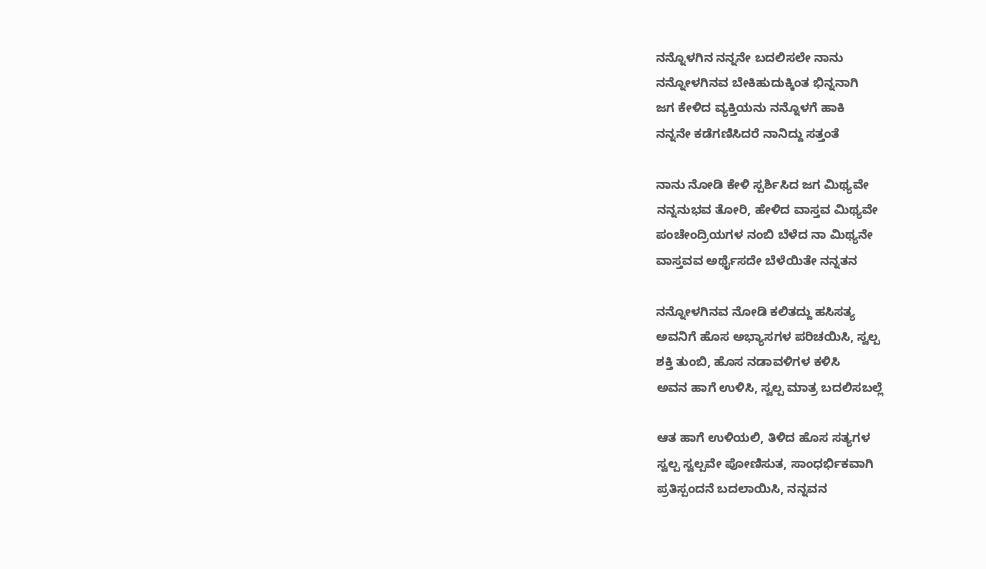ನನ್ನೊಳಗಿನ ನನ್ನನೇ ಬದಲಿಸಲೇ ನಾನು
ನನ್ನೋಳಗಿನವ ಬೇಕಿಹುದುಕ್ಕಿಂತ ಭಿನ್ನನಾಗಿ
ಜಗ ಕೇಳಿದ ವ್ಯಕ್ತಿಯನು ನನ್ನೊಳಗೆ ಹಾಕಿ
ನನ್ನನೇ ಕಡೆಗಣಿಸಿದರೆ ನಾನಿದ್ದು ಸತ್ತಂತೆ

ನಾನು ನೋಡಿ ಕೇಳಿ ಸ್ಪರ್ಶಿಸಿದ ಜಗ ಮಿಥ್ಯವೇ
ನನ್ನನುಭವ ತೋರಿ, ಹೇಳಿದ ವಾಸ್ತವ ಮಿಥ್ಯವೇ
ಪಂಚೇಂದ್ರಿಯಗಳ ನಂಬಿ ಬೆಳೆದ ನಾ ಮಿಥ್ಯನೇ
ವಾಸ್ತವವ ಅರ್ಥೈಸದೇ ಬೆಳೆಯಿತೇ ನನ್ನತನ

ನನ್ನೋಳಗಿನವ ನೋಡಿ ಕಲಿತದ್ದು ಹಸಿಸತ್ಯ
ಅವನಿಗೆ ಹೊಸ ಅಭ್ಯಾಸಗಳ ಪರಿಚಯಿಸಿ, ಸ್ವಲ್ಪ
ಶಕ್ತಿ ತುಂಬಿ, ಹೊಸ ನಡಾವಳಿಗಳ ಕಳಿಸಿ
ಅವನ ಹಾಗೆ ಉಳಿಸಿ, ಸ್ವಲ್ಪ ಮಾತ್ರ ಬದಲಿಸಬಲ್ಲೆ

ಆತ ಹಾಗೆ ಉಳಿಯಲಿ, ತಿಳಿದ ಹೊಸ ಸತ್ಯಗಳ
ಸ್ವಲ್ಪ ಸ್ವಲ್ಪವೇ ಪೋಣಿಸುತ, ಸಾಂಧರ್ಭಿಕವಾಗಿ
ಪ್ರತಿಸ್ಪಂದನೆ ಬದಲಾಯಿಸಿ, ನನ್ನವನ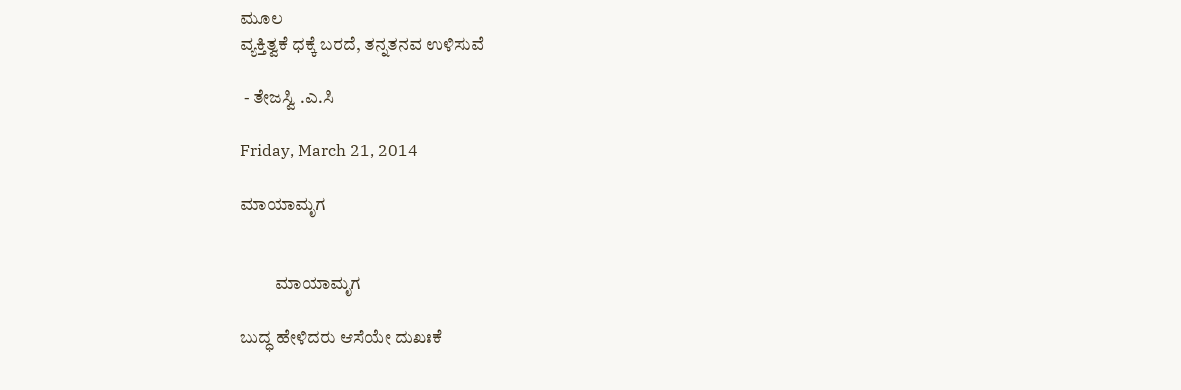ಮೂಲ
ವ್ಯಕ್ತಿತ್ವಕೆ ಧಕ್ಕೆ ಬರದೆ, ತನ್ನತನವ ಉಳಿಸುವೆ

 - ತೇಜಸ್ವಿ .ಎ.ಸಿ

Friday, March 21, 2014

ಮಾಯಾಮೃಗ


          ಮಾಯಾಮೃಗ

ಬುದ್ಧ ಹೇಳಿದರು ಆಸೆಯೇ ದುಖಃಕೆ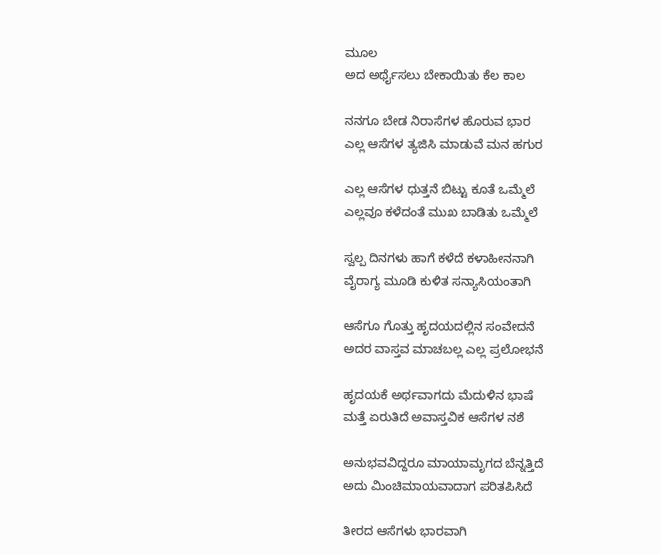ಮೂಲ
ಅದ ಅರ್ಥೈಸಲು ಬೇಕಾಯಿತು ಕೆಲ ಕಾಲ

ನನಗೂ ಬೇಡ ನಿರಾಸೆಗಳ ಹೊರುವ ಭಾರ
ಎಲ್ಲ ಆಸೆಗಳ ತ್ಯಜಿಸಿ ಮಾಡುವೆ ಮನ ಹಗುರ

ಎಲ್ಲ ಆಸೆಗಳ ಧುತ್ತನೆ ಬಿಟ್ಟು ಕೂತೆ ಒಮ್ಮೆಲೆ
ಎಲ್ಲವೂ ಕಳೆದಂತೆ ಮುಖ ಬಾಡಿತು ಒಮ್ಮೆಲೆ

ಸ್ವಲ್ಪ ದಿನಗಳು ಹಾಗೆ ಕಳೆದೆ ಕಳಾಹೀನನಾಗಿ
ವೈರಾಗ್ಯ ಮೂಡಿ ಕುಳಿತ ಸನ್ಯಾಸಿಯಂತಾಗಿ

ಆಸೆಗೂ ಗೊತ್ತು ಹೃದಯದಲ್ಲಿನ ಸಂವೇದನೆ
ಅದರ ವಾಸ್ತವ ಮಾಚಬಲ್ಲ ಎಲ್ಲ ಪ್ರಲೋಭನೆ

ಹೃದಯಕೆ ಅರ್ಥವಾಗದು ಮೆದುಳಿನ ಭಾಷೆ
ಮತ್ತೆ ಏರುತಿದೆ ಅವಾಸ್ತವಿಕ ಆಸೆಗಳ ನಶೆ

ಅನುಭವವಿದ್ದರೂ ಮಾಯಾಮೃಗದ ಬೆನ್ನತ್ತಿದೆ
ಅದು ಮಿಂಚಿಮಾಯವಾದಾಗ ಪರಿತಪಿಸಿದೆ

ತೀರದ ಆಸೆಗಳು ಭಾರವಾಗಿ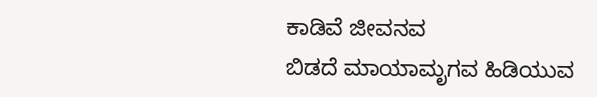ಕಾಡಿವೆ ಜೀವನವ
ಬಿಡದೆ ಮಾಯಾಮೃಗವ ಹಿಡಿಯುವ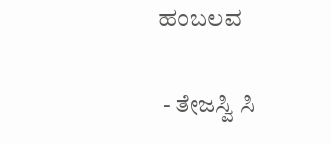ಹಂಬಲವ

 - ತೇಜಸ್ವಿ ಸಿ